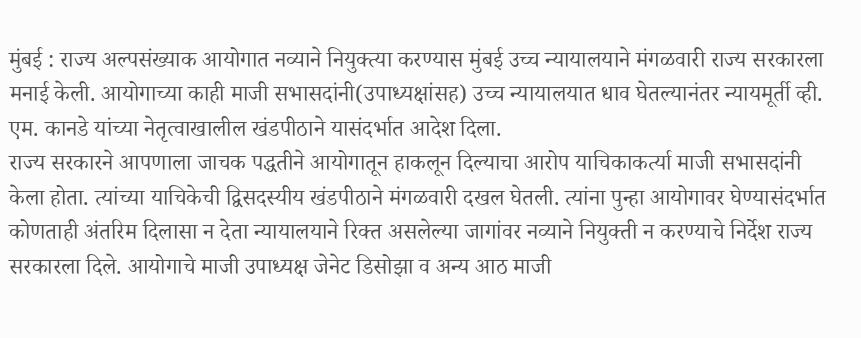मुंबई : राज्य अल्पसंख्याक आयोगात नव्याने नियुक्त्या करण्यास मुंबई उच्च न्यायालयाने मंगळवारी राज्य सरकारला मनाई केली. आयोगाच्या काही माजी सभासदांनी(उपाध्यक्षांसह) उच्च न्यायालयात धाव घेतल्यानंतर न्यायमूर्ती व्ही. एम. कानडे यांच्या नेतृत्वाखालील खंडपीठाने यासंदर्भात आदेश दिला.
राज्य सरकारने आपणाला जाचक पद्धतीने आयोगातून हाकलून दिल्याचा आरोप याचिकाकर्त्या माजी सभासदांनी केला होता. त्यांच्या याचिकेची द्विसदस्यीय खंडपीठाने मंगळवारी दखल घेतली. त्यांना पुन्हा आयोगावर घेण्यासंदर्भात कोणताही अंतरिम दिलासा न देता न्यायालयाने रिक्त असलेल्या जागांवर नव्याने नियुक्ती न करण्याचे निर्देश राज्य सरकारला दिले. आयोगाचे माजी उपाध्यक्ष जेनेट डिसोझा व अन्य आठ माजी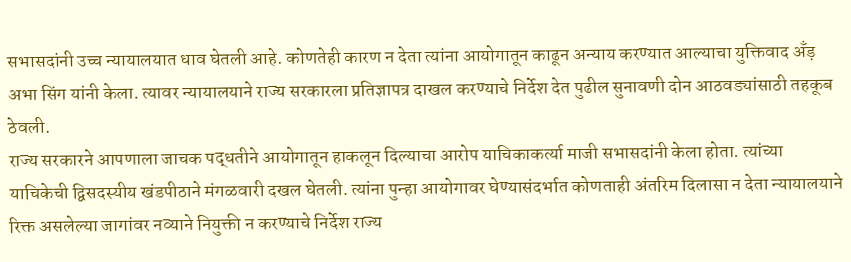सभासदांनी उच्च न्यायालयात धाव घेतली आहे. कोणतेही कारण न देता त्यांना आयोगातून काढून अन्याय करण्यात आल्याचा युक्तिवाद अँड़ अभा सिंग यांनी केला. त्यावर न्यायालयाने राज्य सरकारला प्रतिज्ञापत्र दाखल करण्याचे निर्देश देत पुढील सुनावणी दोन आठवड्यांसाठी तहकूब ठेवली.
राज्य सरकारने आपणाला जाचक पद्धतीने आयोगातून हाकलून दिल्याचा आरोप याचिकाकर्त्या माजी सभासदांनी केला होता. त्यांच्या याचिकेची द्विसदस्यीय खंडपीठाने मंगळवारी दखल घेतली. त्यांना पुन्हा आयोगावर घेण्यासंदर्भात कोणताही अंतरिम दिलासा न देता न्यायालयाने रिक्त असलेल्या जागांवर नव्याने नियुक्ती न करण्याचे निर्देश राज्य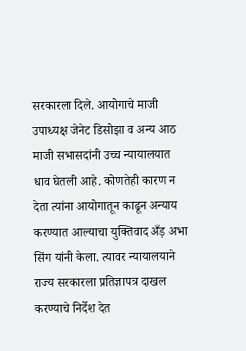सरकारला दिले. आयोगाचे माजी उपाध्यक्ष जेनेट डिसोझा व अन्य आठ माजी सभासदांनी उच्च न्यायालयात धाव घेतली आहे. कोणतेही कारण न देता त्यांना आयोगातून काढून अन्याय करण्यात आल्याचा युक्तिवाद अँड़ अभा सिंग यांनी केला. त्यावर न्यायालयाने राज्य सरकारला प्रतिज्ञापत्र दाखल करण्याचे निर्देश देत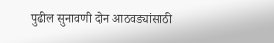पुढील सुनावणी दोन आठवड्यांसाठी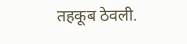तहकूब ठेवली.